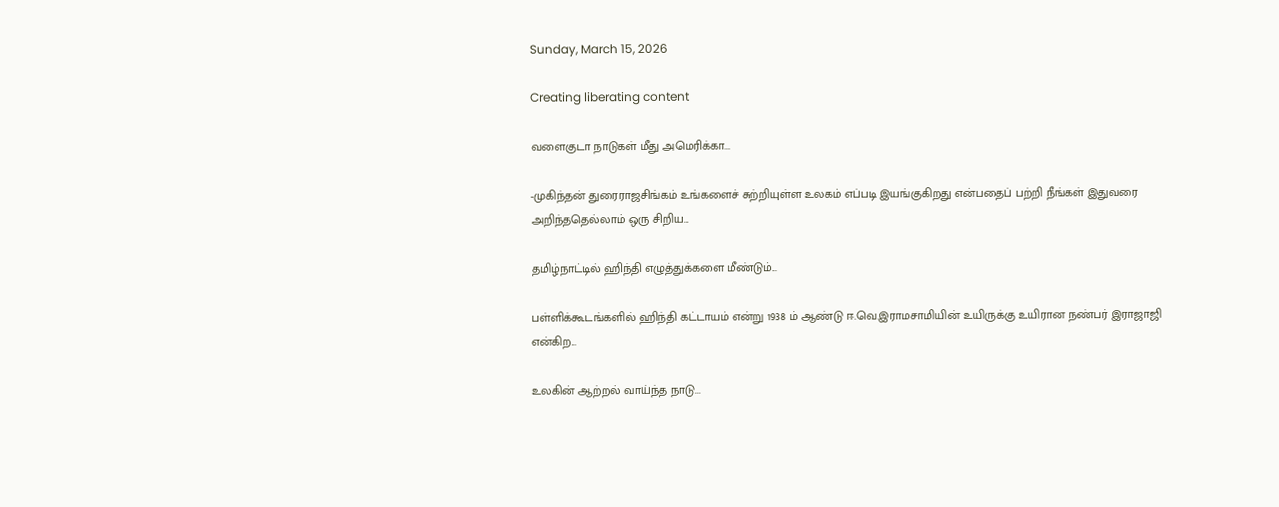Sunday, March 15, 2026

Creating liberating content

வளைகுடா நாடுகள் மீது அமெரிக்கா...

-முகிந்தன் துரைராஜசிங்கம் உங்களைச் சுற்றியுள்ள உலகம் எப்படி இயங்குகிறது என்பதைப் பற்றி நீங்கள் இதுவரை அறிந்ததெல்லாம் ஒரு சிறிய...

தமிழ்நாட்டில் ஹிந்தி எழுத்துக்களை மீண்டும்...

பள்ளிக்கூடங்களில் ஹிந்தி கட்டாயம் என்று 1938 ம் ஆண்டு ஈ.வெ.இராமசாமியின் உயிருக்கு உயிரான நண்பர் இராஜாஜி என்கிற...

உலகின் ஆற்றல் வாய்ந்த நாடு...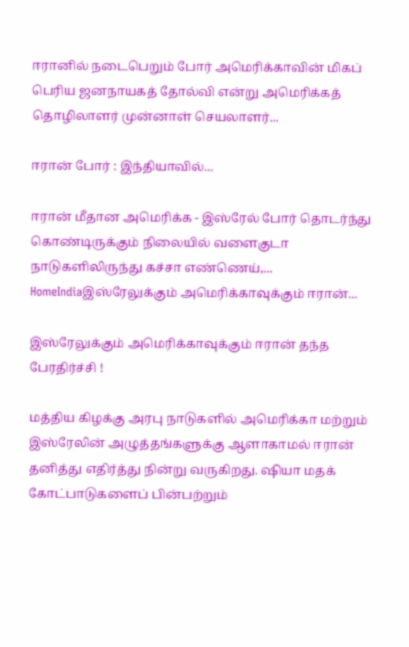ஈரானில் நடைபெறும் போர் அமெரிக்காவின் மிகப் பெரிய ஜனநாயகத் தோல்வி என்று அமெரிக்கத் தொழிலாளர் முன்னாள் செயலாளர்...

ஈரான் போர் : இந்தியாவில்...

ஈரான் மீதான அமெரிக்க - இஸ்ரேல் போர் தொடர்ந்து கொண்டிருக்கும் நிலையில் வளைகுடா நாடுகளிலிருந்து கச்சா எண்ணெய்,...
HomeIndiaஇஸ்ரேலுக்கும் அமெரிக்காவுக்கும் ஈரான்...

இஸ்ரேலுக்கும் அமெரிக்காவுக்கும் ஈரான் தந்த பேரதிர்ச்சி !

மத்திய கிழக்கு அரபு நாடுகளில் அமெரிக்கா மற்றும் இஸ்ரேலின் அழுத்தங்களுக்கு ஆளாகாமல் ஈரான் தனித்து எதிர்த்து நின்று வருகிறது. ஷியா மதக் கோட்பாடுகளைப் பின்பற்றும்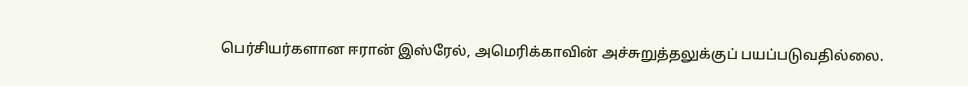பெர்சியர்களான ஈரான் இஸ்ரேல், அமெரிக்காவின் அச்சுறுத்தலுக்குப் பயப்படுவதில்லை.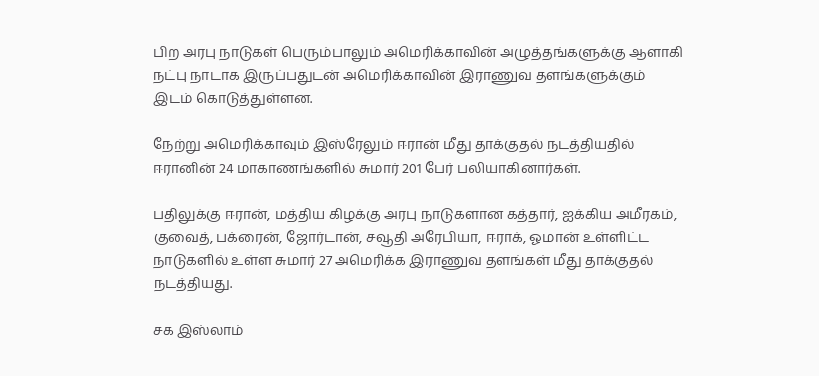பிற அரபு நாடுகள் பெரும்பாலும் அமெரிக்காவின் அழுத்தங்களுக்கு ஆளாகி நட்பு நாடாக இருப்பதுடன் அமெரிக்காவின் இராணுவ தளங்களுக்கும் இடம் கொடுத்துள்ளன.

நேற்று அமெரிக்காவும் இஸ்ரேலும் ஈரான் மீது தாக்குதல் நடத்தியதில் ஈரானின் 24 மாகாணங்களில் சுமார் 201 பேர் பலியாகினார்கள்.

பதிலுக்கு ஈரான், மத்திய கிழக்கு அரபு நாடுகளான கத்தார், ஐக்கிய அமீரகம், குவைத், பக்ரைன், ஜோர்டான், சவூதி அரேபியா, ஈராக், ஓமான் உள்ளிட்ட நாடுகளில் உள்ள சுமார் 27 அமெரிக்க இராணுவ தளங்கள் மீது தாக்குதல் நடத்தியது.

சக இஸ்லாம்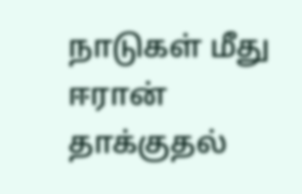நாடுகள் மீது ஈரான் தாக்குதல்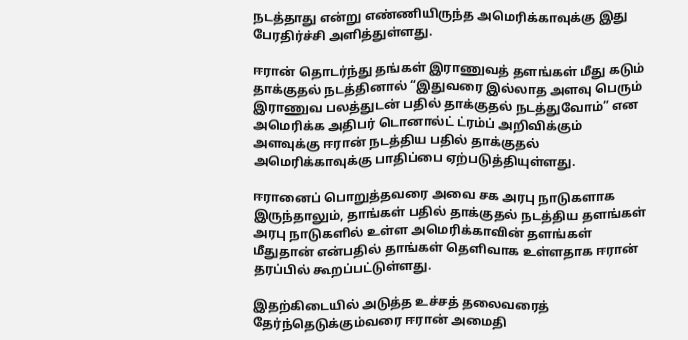நடத்தாது என்று எண்ணியிருந்த அமெரிக்காவுக்கு இது பேரதிர்ச்சி அளித்துள்ளது.

ஈரான் தொடர்ந்து தங்கள் இராணுவத் தளங்கள் மீது கடும் தாக்குதல் நடத்தினால் “இதுவரை இல்லாத அளவு பெரும் இராணுவ பலத்துடன் பதில் தாக்குதல் நடத்துவோம்” என அமெரிக்க அதிபர் டொனால்ட் ட்ரம்ப் அறிவிக்கும் அளவுக்கு ஈரான் நடத்திய பதில் தாக்குதல் அமெரிக்காவுக்கு பாதிப்பை ஏற்படுத்தியுள்ளது.

ஈரானைப் பொறுத்தவரை அவை சக அரபு நாடுகளாக இருந்தாலும், தாங்கள் பதில் தாக்குதல் நடத்திய தளங்கள் அரபு நாடுகளில் உள்ள அமெரிக்காவின் தளங்கள் மீதுதான் என்பதில் தாங்கள் தெளிவாக உள்ளதாக ஈரான் தரப்பில் கூறப்பட்டுள்ளது.

இதற்கிடையில் அடுத்த உச்சத் தலைவரைத் தேர்ந்தெடுக்கும்வரை ஈரான் அமைதி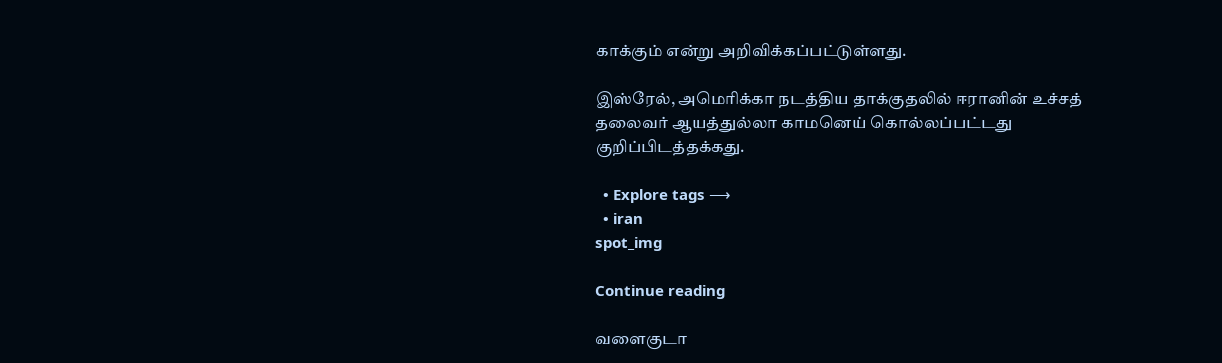காக்கும் என்று அறிவிக்கப்பட்டுள்ளது.

இஸ்ரேல், அமெரிக்கா நடத்திய தாக்குதலில் ஈரானின் உச்சத் தலைவர் ஆயத்துல்லா காமனெய் கொல்லப்பட்டது குறிப்பிடத்தக்கது.

  • Explore tags ⟶
  • iran
spot_img

Continue reading

வளைகுடா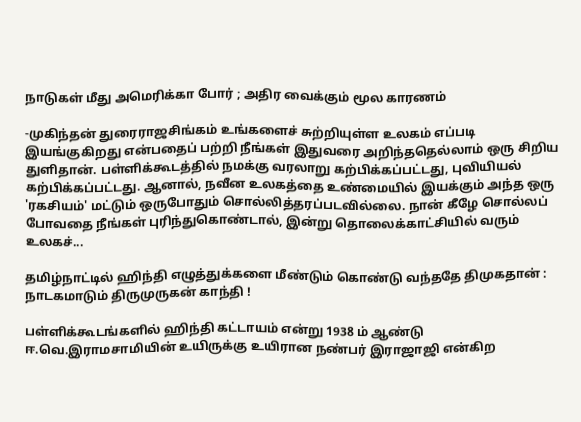நாடுகள் மீது அமெரிக்கா போர் ; அதிர வைக்கும் மூல காரணம்

-முகிந்தன் துரைராஜசிங்கம் உங்களைச் சுற்றியுள்ள உலகம் எப்படி இயங்குகிறது என்பதைப் பற்றி நீங்கள் இதுவரை அறிந்ததெல்லாம் ஒரு சிறிய துளிதான். பள்ளிக்கூடத்தில் நமக்கு வரலாறு கற்பிக்கப்பட்டது, புவியியல் கற்பிக்கப்பட்டது. ஆனால், நவீன உலகத்தை உண்மையில் இயக்கும் அந்த ஒரு 'ரகசியம்' மட்டும் ஒருபோதும் சொல்லித்தரப்படவில்லை. நான் கீழே சொல்லப் போவதை நீங்கள் புரிந்துகொண்டால், இன்று தொலைக்காட்சியில் வரும் உலகச்...

தமிழ்நாட்டில் ஹிந்தி எழுத்துக்களை மீண்டும் கொண்டு வந்ததே திமுகதான் : நாடகமாடும் திருமுருகன் காந்தி !

பள்ளிக்கூடங்களில் ஹிந்தி கட்டாயம் என்று 1938 ம் ஆண்டு ஈ.வெ.இராமசாமியின் உயிருக்கு உயிரான நண்பர் இராஜாஜி என்கிற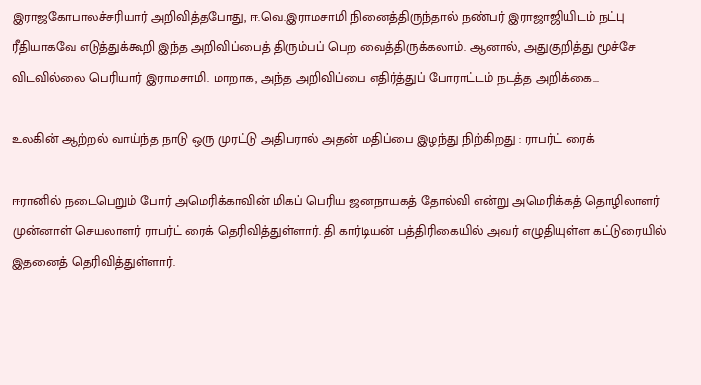இராஜகோபாலச்சரியார் அறிவித்தபோது, ஈ.வெ.இராமசாமி நினைத்திருந்தால் நண்பர் இராஜாஜியிடம் நட்பு ரீதியாகவே எடுத்துக்கூறி இந்த அறிவிப்பைத் திரும்பப் பெற வைத்திருக்கலாம். ஆனால், அதுகுறித்து மூச்சே விடவில்லை பெரியார் இராமசாமி. மாறாக, அந்த அறிவிப்பை எதிர்த்துப் போராட்டம் நடத்த அறிக்கை...

உலகின் ஆற்றல் வாய்ந்த நாடு ஒரு முரட்டு அதிபரால் அதன் மதிப்பை இழந்து நிற்கிறது : ராபர்ட் ரைக்

ஈரானில் நடைபெறும் போர் அமெரிக்காவின் மிகப் பெரிய ஜனநாயகத் தோல்வி என்று அமெரிக்கத் தொழிலாளர் முன்னாள் செயலாளர் ராபர்ட் ரைக் தெரிவித்துள்ளார். தி கார்டியன் பத்திரிகையில் அவர் எழுதியுள்ள கட்டுரையில் இதனைத் தெரிவித்துள்ளார்.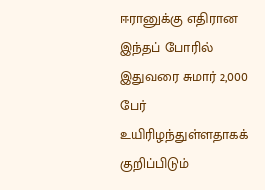ஈரானுக்கு எதிரான இந்தப் போரில் இதுவரை சுமார் 2,000 பேர் உயிரிழந்துள்ளதாகக் குறிப்பிடும்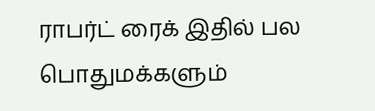ராபர்ட் ரைக் இதில் பல பொதுமக்களும்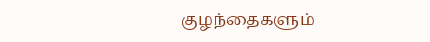குழந்தைகளும்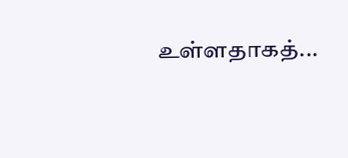உள்ளதாகத்...